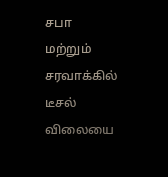சபா மற்றும் சரவாக்கில் டீசல் விலையை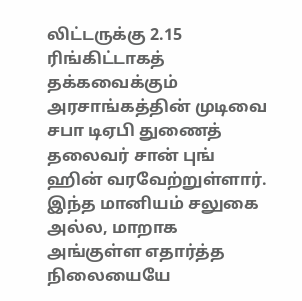லிட்டருக்கு 2.15 ரிங்கிட்டாகத் தக்கவைக்கும் அரசாங்கத்தின் முடிவை சபா டிஏபி துணைத் தலைவர் சான் புங் ஹின் வரவேற்றுள்ளார். இந்த மானியம் சலுகை அல்ல, மாறாக அங்குள்ள எதார்த்த நிலையையே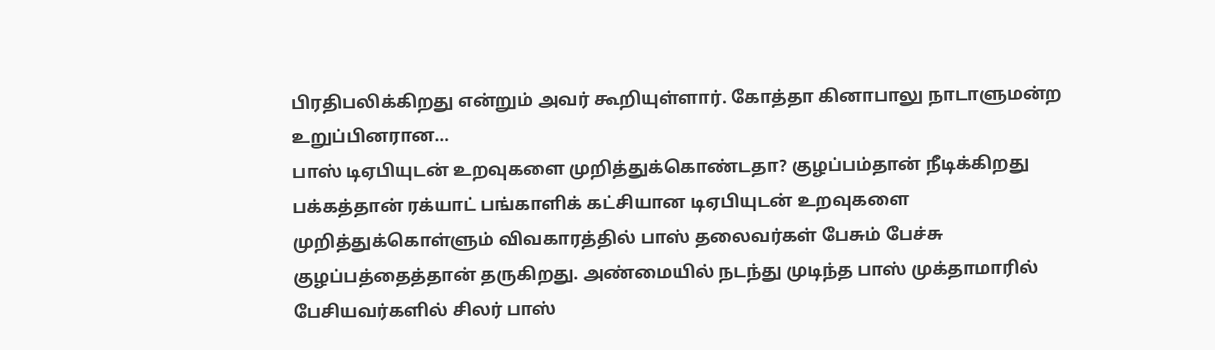பிரதிபலிக்கிறது என்றும் அவர் கூறியுள்ளார். கோத்தா கினாபாலு நாடாளுமன்ற உறுப்பினரான…
பாஸ் டிஏபியுடன் உறவுகளை முறித்துக்கொண்டதா? குழப்பம்தான் நீடிக்கிறது
பக்கத்தான் ரக்யாட் பங்காளிக் கட்சியான டிஏபியுடன் உறவுகளை முறித்துக்கொள்ளும் விவகாரத்தில் பாஸ் தலைவர்கள் பேசும் பேச்சு குழப்பத்தைத்தான் தருகிறது. அண்மையில் நடந்து முடிந்த பாஸ் முக்தாமாரில் பேசியவர்களில் சிலர் பாஸ்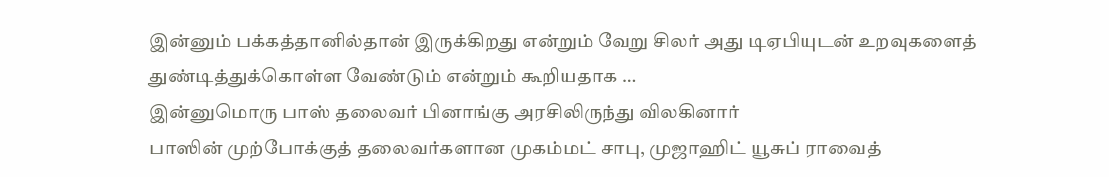இன்னும் பக்கத்தானில்தான் இருக்கிறது என்றும் வேறு சிலர் அது டிஏபியுடன் உறவுகளைத் துண்டித்துக்கொள்ள வேண்டும் என்றும் கூறியதாக …
இன்னுமொரு பாஸ் தலைவர் பினாங்கு அரசிலிருந்து விலகினார்
பாஸின் முற்போக்குத் தலைவர்களான முகம்மட் சாபு, முஜாஹிட் யூசுப் ராவைத்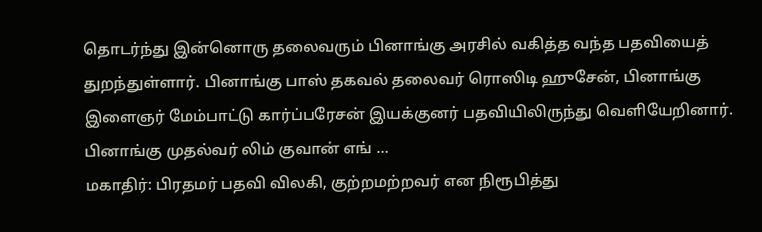தொடர்ந்து இன்னொரு தலைவரும் பினாங்கு அரசில் வகித்த வந்த பதவியைத் துறந்துள்ளார். பினாங்கு பாஸ் தகவல் தலைவர் ரொஸிடி ஹுசேன், பினாங்கு இளைஞர் மேம்பாட்டு கார்ப்பரேசன் இயக்குனர் பதவியிலிருந்து வெளியேறினார். பினாங்கு முதல்வர் லிம் குவான் எங் …
மகாதிர்: பிரதமர் பதவி விலகி, குற்றமற்றவர் என நிரூபித்து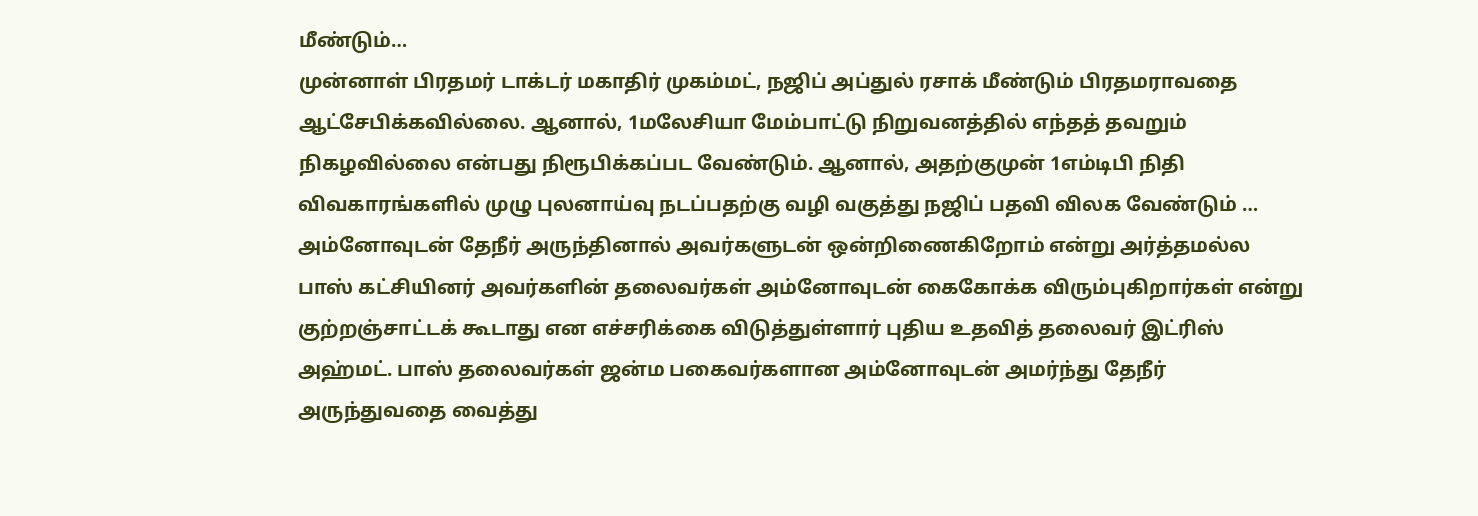மீண்டும்…
முன்னாள் பிரதமர் டாக்டர் மகாதிர் முகம்மட், நஜிப் அப்துல் ரசாக் மீண்டும் பிரதமராவதை ஆட்சேபிக்கவில்லை. ஆனால், 1மலேசியா மேம்பாட்டு நிறுவனத்தில் எந்தத் தவறும் நிகழவில்லை என்பது நிரூபிக்கப்பட வேண்டும். ஆனால், அதற்குமுன் 1எம்டிபி நிதி விவகாரங்களில் முழு புலனாய்வு நடப்பதற்கு வழி வகுத்து நஜிப் பதவி விலக வேண்டும் …
அம்னோவுடன் தேநீர் அருந்தினால் அவர்களுடன் ஒன்றிணைகிறோம் என்று அர்த்தமல்ல
பாஸ் கட்சியினர் அவர்களின் தலைவர்கள் அம்னோவுடன் கைகோக்க விரும்புகிறார்கள் என்று குற்றஞ்சாட்டக் கூடாது என எச்சரிக்கை விடுத்துள்ளார் புதிய உதவித் தலைவர் இட்ரிஸ் அஹ்மட். பாஸ் தலைவர்கள் ஜன்ம பகைவர்களான அம்னோவுடன் அமர்ந்து தேநீர் அருந்துவதை வைத்து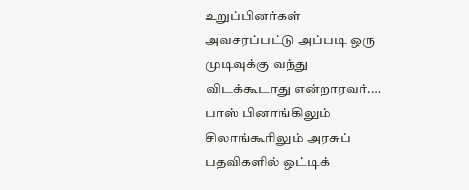உறுப்பினர்கள் அவசரப்பட்டு அப்படி ஒரு முடிவுக்கு வந்து விடக்கூடாது என்றாரவர்.…
பாஸ் பினாங்கிலும் சிலாங்கூரிலும் அரசுப் பதவிகளில் ஒட்டிக்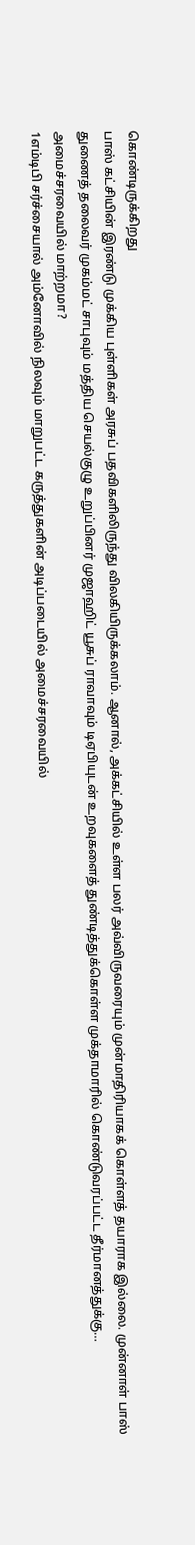கொண்டிருக்கிறது
பாஸ் கட்சியின் இரண்டு முக்கிய புள்ளிகள் அரசுப் பதவிகளிலிருந்து விலகியிருக்கலாம். ஆனால், அக்கட்சியில் உள்ள பலர் அவ்விருவரையும் முன்மாதிரியாகக் கொள்ளத் தயாராக இல்லை. முன்னாள் பாஸ் துணைத் தலைவர் முகம்மட் சாபுவும் மத்திய செயல்குழு உறுப்பினர் முஜாஹிட் யூசுப் ராவாவும் டிஏபியுடன் உறவுகளைத் துண்டித்துக்கொள்ள முக்தாமாரில் கொண்டுவரப்பட்ட தீர்மானத்துக்கு…
அமைச்சரவையில் மாற்றமா?
1எம்டிபி சர்ச்சையால் அம்னோவில் நிலவும் மாறுபட்ட கருத்துகளின் அடிப்படையில் அமைச்சரவையில்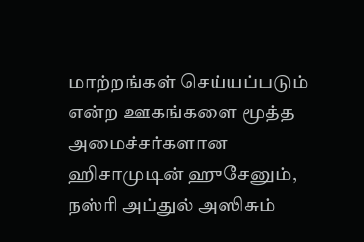மாற்றங்கள் செய்யப்படும் என்ற ஊகங்களை மூத்த அமைச்சர்களான ஹிசாமுடின் ஹுசேனும், நஸ்ரி அப்துல் அஸிசும்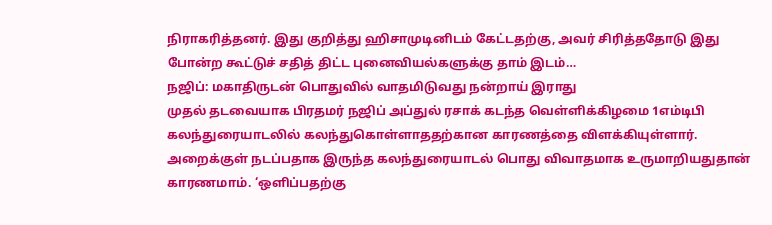நிராகரித்தனர். இது குறித்து ஹிசாமுடினிடம் கேட்டதற்கு, அவர் சிரித்ததோடு இது போன்ற கூட்டுச் சதித் திட்ட புனைவியல்களுக்கு தாம் இடம்…
நஜிப்: மகாதிருடன் பொதுவில் வாதமிடுவது நன்றாய் இராது
முதல் தடவையாக பிரதமர் நஜிப் அப்துல் ரசாக் கடந்த வெள்ளிக்கிழமை 1எம்டிபி கலந்துரையாடலில் கலந்துகொள்ளாததற்கான காரணத்தை விளக்கியுள்ளார். அறைக்குள் நடப்பதாக இருந்த கலந்துரையாடல் பொது விவாதமாக உருமாறியதுதான் காரணமாம். ‘ஒளிப்பதற்கு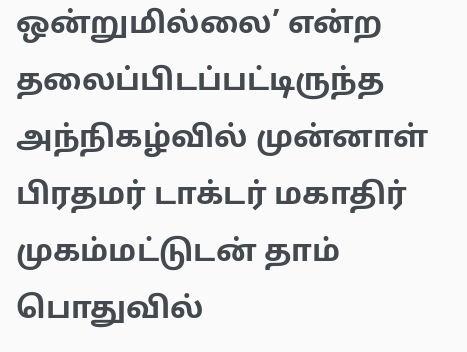ஒன்றுமில்லை’ என்ற தலைப்பிடப்பட்டிருந்த அந்நிகழ்வில் முன்னாள் பிரதமர் டாக்டர் மகாதிர் முகம்மட்டுடன் தாம் பொதுவில்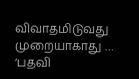விவாதமிடுவது முறையாகாது …
‘பதவி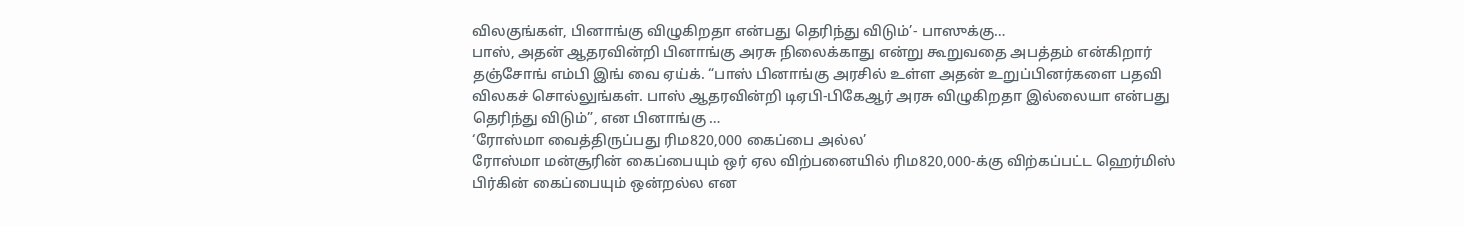விலகுங்கள், பினாங்கு விழுகிறதா என்பது தெரிந்து விடும்’- பாஸுக்கு…
பாஸ், அதன் ஆதரவின்றி பினாங்கு அரசு நிலைக்காது என்று கூறுவதை அபத்தம் என்கிறார் தஞ்சோங் எம்பி இங் வை ஏய்க். “பாஸ் பினாங்கு அரசில் உள்ள அதன் உறுப்பினர்களை பதவி விலகச் சொல்லுங்கள். பாஸ் ஆதரவின்றி டிஏபி-பிகேஆர் அரசு விழுகிறதா இல்லையா என்பது தெரிந்து விடும்”, என பினாங்கு …
‘ரோஸ்மா வைத்திருப்பது ரிம820,000 கைப்பை அல்ல’
ரோஸ்மா மன்சூரின் கைப்பையும் ஒர் ஏல விற்பனையில் ரிம820,000-க்கு விற்கப்பட்ட ஹெர்மிஸ் பிர்கின் கைப்பையும் ஒன்றல்ல என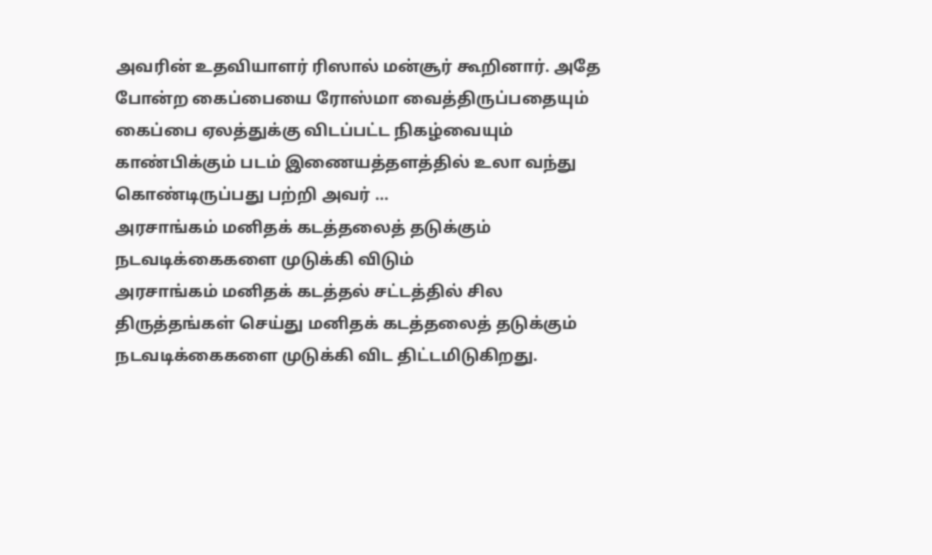அவரின் உதவியாளர் ரிஸால் மன்சூர் கூறினார். அதே போன்ற கைப்பையை ரோஸ்மா வைத்திருப்பதையும் கைப்பை ஏலத்துக்கு விடப்பட்ட நிகழ்வையும் காண்பிக்கும் படம் இணையத்தளத்தில் உலா வந்து கொண்டிருப்பது பற்றி அவர் …
அரசாங்கம் மனிதக் கடத்தலைத் தடுக்கும் நடவடிக்கைகளை முடுக்கி விடும்
அரசாங்கம் மனிதக் கடத்தல் சட்டத்தில் சில திருத்தங்கள் செய்து மனிதக் கடத்தலைத் தடுக்கும் நடவடிக்கைகளை முடுக்கி விட திட்டமிடுகிறது.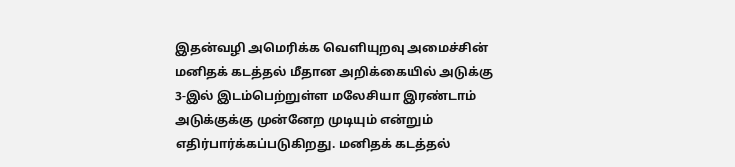இதன்வழி அமெரிக்க வெளியுறவு அமைச்சின் மனிதக் கடத்தல் மீதான அறிக்கையில் அடுக்கு 3-இல் இடம்பெற்றுள்ள மலேசியா இரண்டாம் அடுக்குக்கு முன்னேற முடியும் என்றும் எதிர்பார்க்கப்படுகிறது. மனிதக் கடத்தல்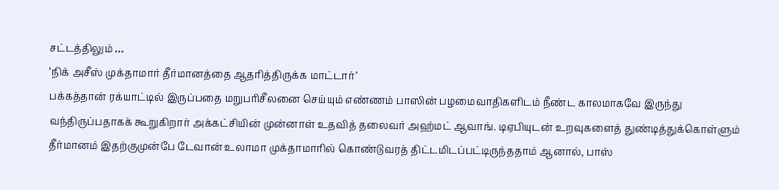சட்டத்திலும் …
‘நிக் அசீஸ் முக்தாமார் தீர்மானத்தை ஆதரித்திருக்க மாட்டார்’
பக்கத்தான் ரக்யாட்டில் இருப்பதை மறுபரிசீலனை செய்யும் எண்ணம் பாஸின் பழமைவாதிகளிடம் நீண்ட காலமாகவே இருந்து வந்திருப்பதாகக் கூறுகிறார் அக்கட்சியின் முன்னாள் உதவித் தலைவர் அஹ்மட் ஆவாங். டிஏபியுடன் உறவுகளைத் துண்டித்துக்கொள்ளும் தீர்மானம் இதற்குமுன்பே டேவான் உலாமா முக்தாமாரில் கொண்டுவரத் திட்டமிடப்பட்டிருந்ததாம் ஆனால், பாஸ்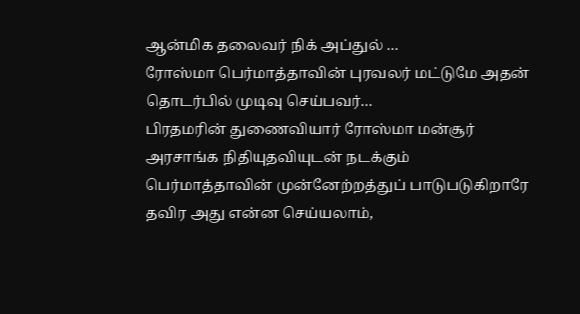ஆன்மிக தலைவர் நிக் அப்துல் …
ரோஸ்மா பெர்மாத்தாவின் புரவலர் மட்டுமே அதன் தொடர்பில் முடிவு செய்பவர்…
பிரதமரின் துணைவியார் ரோஸ்மா மன்சூர் அரசாங்க நிதியுதவியுடன் நடக்கும் பெர்மாத்தாவின் முன்னேற்றத்துப் பாடுபடுகிறாரே தவிர அது என்ன செய்யலாம்,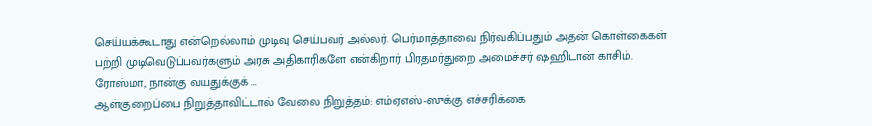செய்யக்கூடாது என்றெல்லாம் முடிவு செய்பவர் அல்லர். பெர்மாத்தாவை நிர்வகிப்பதும் அதன் கொள்கைகள் பற்றி முடிவெடுப்பவர்களும் அரசு அதிகாரிகளே என்கிறார் பிரதமர்துறை அமைச்சர் ஷஹிடான் காசிம். ரோஸ்மா, நான்கு வயதுக்குக் …
ஆள்குறைப்பை நிறுத்தாவிட்டால் வேலை நிறுத்தம்: எம்ஏஎஸ்-ஸுக்கு எச்சரிக்கை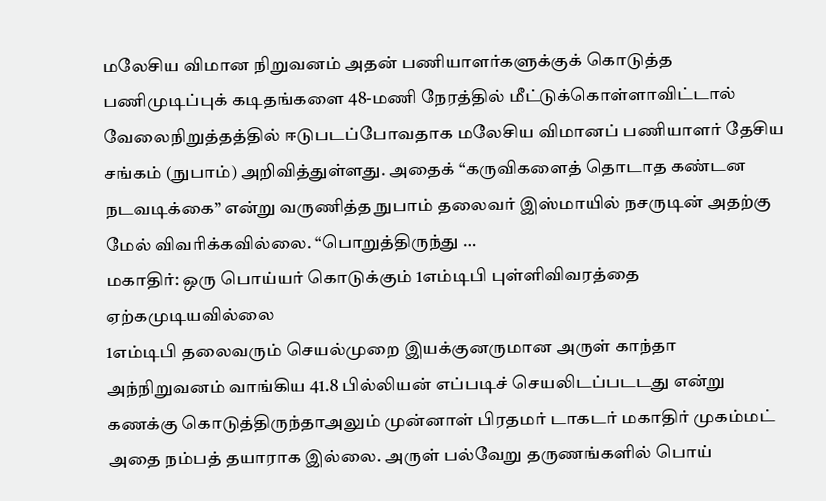மலேசிய விமான நிறுவனம் அதன் பணியாளர்களுக்குக் கொடுத்த பணிமுடிப்புக் கடிதங்களை 48-மணி நேரத்தில் மீட்டுக்கொள்ளாவிட்டால் வேலைநிறுத்தத்தில் ஈடுபடப்போவதாக மலேசிய விமானப் பணியாளர் தேசிய சங்கம் (நுபாம்) அறிவித்துள்ளது. அதைக் “கருவிகளைத் தொடாத கண்டன நடவடிக்கை” என்று வருணித்த நுபாம் தலைவர் இஸ்மாயில் நசருடின் அதற்கு மேல் விவரிக்கவில்லை. “பொறுத்திருந்து …
மகாதிர்: ஒரு பொய்யர் கொடுக்கும் 1எம்டிபி புள்ளிவிவரத்தை ஏற்கமுடியவில்லை
1எம்டிபி தலைவரும் செயல்முறை இயக்குனருமான அருள் காந்தா அந்நிறுவனம் வாங்கிய 41.8 பில்லியன் எப்படிச் செயலிடப்படடது என்று கணக்கு கொடுத்திருந்தாஅலும் முன்னாள் பிரதமர் டாகடர் மகாதிர் முகம்மட் அதை நம்பத் தயாராக இல்லை. அருள் பல்வேறு தருணங்களில் பொய்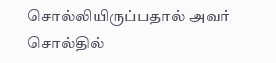சொல்லியிருப்பதால் அவர் சொல்தில்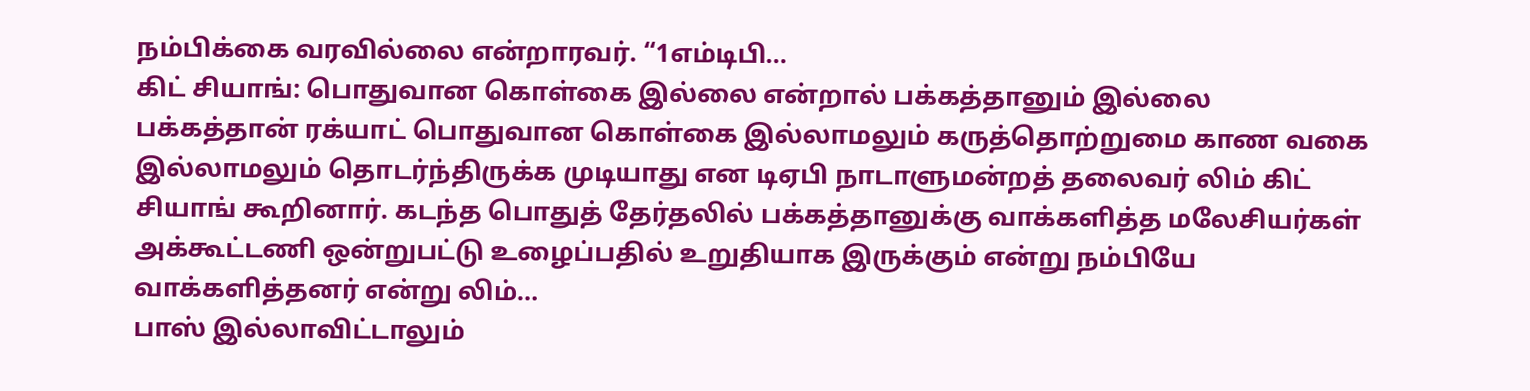நம்பிக்கை வரவில்லை என்றாரவர். “1எம்டிபி…
கிட் சியாங்: பொதுவான கொள்கை இல்லை என்றால் பக்கத்தானும் இல்லை
பக்கத்தான் ரக்யாட் பொதுவான கொள்கை இல்லாமலும் கருத்தொற்றுமை காண வகை இல்லாமலும் தொடர்ந்திருக்க முடியாது என டிஏபி நாடாளுமன்றத் தலைவர் லிம் கிட் சியாங் கூறினார். கடந்த பொதுத் தேர்தலில் பக்கத்தானுக்கு வாக்களித்த மலேசியர்கள் அக்கூட்டணி ஒன்றுபட்டு உழைப்பதில் உறுதியாக இருக்கும் என்று நம்பியே வாக்களித்தனர் என்று லிம்…
பாஸ் இல்லாவிட்டாலும்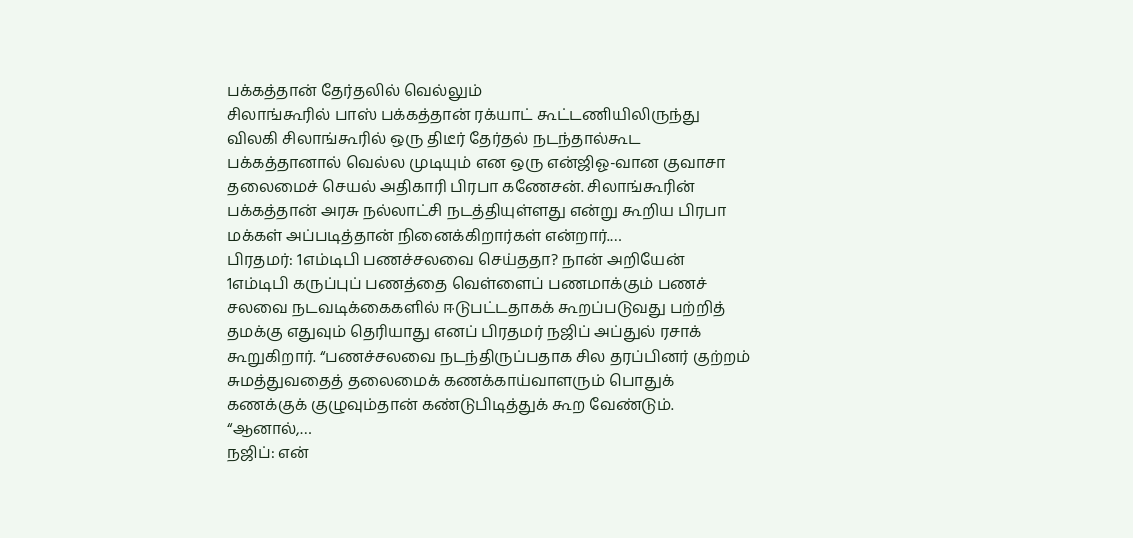பக்கத்தான் தேர்தலில் வெல்லும்
சிலாங்கூரில் பாஸ் பக்கத்தான் ரக்யாட் கூட்டணியிலிருந்து விலகி சிலாங்கூரில் ஒரு திடீர் தேர்தல் நடந்தால்கூட பக்கத்தானால் வெல்ல முடியும் என ஒரு என்ஜிஓ-வான குவாசா தலைமைச் செயல் அதிகாரி பிரபா கணேசன். சிலாங்கூரின் பக்கத்தான் அரசு நல்லாட்சி நடத்தியுள்ளது என்று கூறிய பிரபா மக்கள் அப்படித்தான் நினைக்கிறார்கள் என்றார்.…
பிரதமர்: 1எம்டிபி பணச்சலவை செய்ததா? நான் அறியேன்
1எம்டிபி கருப்புப் பணத்தை வெள்ளைப் பணமாக்கும் பணச் சலவை நடவடிக்கைகளில் ஈடுபட்டதாகக் கூறப்படுவது பற்றித் தமக்கு எதுவும் தெரியாது எனப் பிரதமர் நஜிப் அப்துல் ரசாக் கூறுகிறார். “பணச்சலவை நடந்திருப்பதாக சில தரப்பினர் குற்றம் சுமத்துவதைத் தலைமைக் கணக்காய்வாளரும் பொதுக் கணக்குக் குழுவும்தான் கண்டுபிடித்துக் கூற வேண்டும். “ஆனால்,…
நஜிப்: என்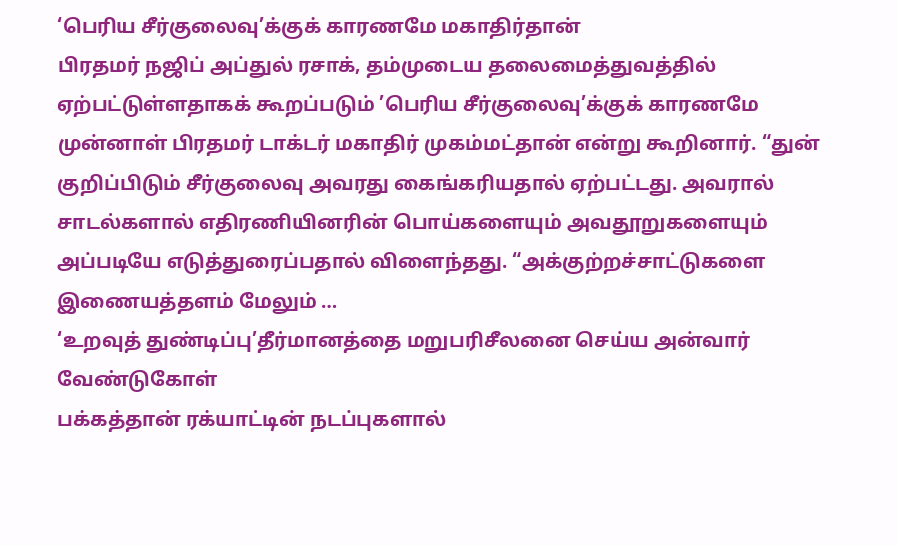‘பெரிய சீர்குலைவு’க்குக் காரணமே மகாதிர்தான்
பிரதமர் நஜிப் அப்துல் ரசாக், தம்முடைய தலைமைத்துவத்தில் ஏற்பட்டுள்ளதாகக் கூறப்படும் ’பெரிய சீர்குலைவு’க்குக் காரணமே முன்னாள் பிரதமர் டாக்டர் மகாதிர் முகம்மட்தான் என்று கூறினார். “துன் குறிப்பிடும் சீர்குலைவு அவரது கைங்கரியதால் ஏற்பட்டது. அவரால் சாடல்களால் எதிரணியினரின் பொய்களையும் அவதூறுகளையும் அப்படியே எடுத்துரைப்பதால் விளைந்தது. “அக்குற்றச்சாட்டுகளை இணையத்தளம் மேலும் …
‘உறவுத் துண்டிப்பு’தீர்மானத்தை மறுபரிசீலனை செய்ய அன்வார் வேண்டுகோள்
பக்கத்தான் ரக்யாட்டின் நடப்புகளால்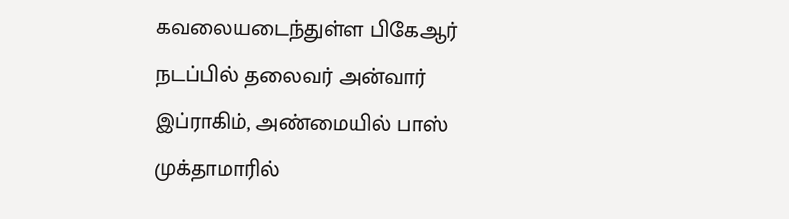கவலையடைந்துள்ள பிகேஆர் நடப்பில் தலைவர் அன்வார் இப்ராகிம், அண்மையில் பாஸ் முக்தாமாரில்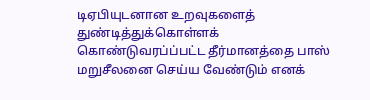டிஏபியுடனான உறவுகளைத் துண்டித்துக்கொள்ளக் கொண்டுவரப்ப்பட்ட தீர்மானத்தை பாஸ் மறுசீலனை செய்ய வேண்டும் எனக்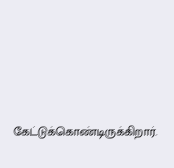கேட்டுக்கொண்டிருக்கிறார்.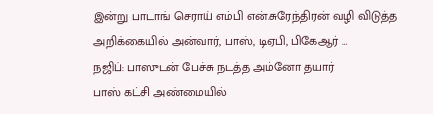இன்று பாடாங் செராய் எம்பி என்.சுரேந்திரன் வழி விடுத்த அறிக்கையில் அன்வார், பாஸ், டிஏபி, பிகேஆர் …
நஜிப்: பாஸுடன் பேச்சு நடத்த அம்னோ தயார்
பாஸ் கட்சி அண்மையில்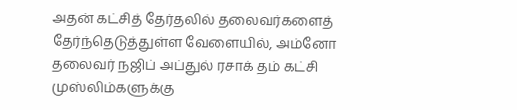அதன் கட்சித் தேர்தலில் தலைவர்களைத் தேர்ந்தெடுத்துள்ள வேளையில், அம்னோ தலைவர் நஜிப் அப்துல் ரசாக் தம் கட்சி முஸ்லிம்களுக்கு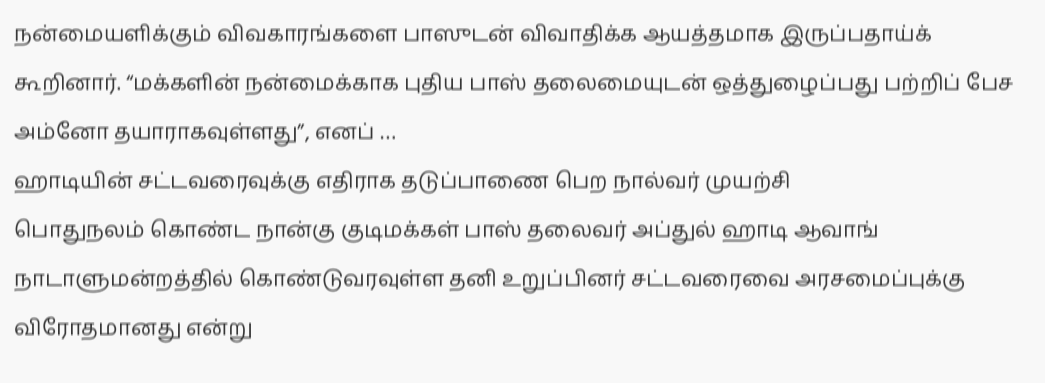நன்மையளிக்கும் விவகாரங்களை பாஸுடன் விவாதிக்க ஆயத்தமாக இருப்பதாய்க் கூறினார். “மக்களின் நன்மைக்காக புதிய பாஸ் தலைமையுடன் ஒத்துழைப்பது பற்றிப் பேச அம்னோ தயாராகவுள்ளது”, எனப் …
ஹாடியின் சட்டவரைவுக்கு எதிராக தடுப்பாணை பெற நால்வர் முயற்சி
பொதுநலம் கொண்ட நான்கு குடிமக்கள் பாஸ் தலைவர் அப்துல் ஹாடி ஆவாங் நாடாளுமன்றத்தில் கொண்டுவரவுள்ள தனி உறுப்பினர் சட்டவரைவை அரசமைப்புக்கு விரோதமானது என்று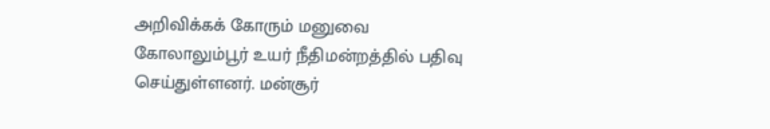அறிவிக்கக் கோரும் மனுவை கோலாலும்பூர் உயர் நீதிமன்றத்தில் பதிவு செய்துள்ளனர். மன்சூர்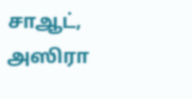சாஆட், அஸிரா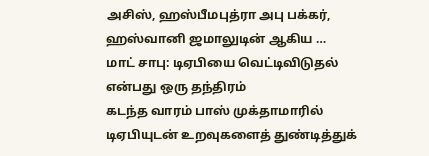அசிஸ், ஹஸ்பீமபுத்ரா அபு பக்கர், ஹஸ்வானி ஜமாலுடின் ஆகிய …
மாட் சாபு: டிஏபியை வெட்டிவிடுதல் என்பது ஒரு தந்திரம்
கடந்த வாரம் பாஸ் முக்தாமாரில் டிஏபியுடன் உறவுகளைத் துண்டித்துக்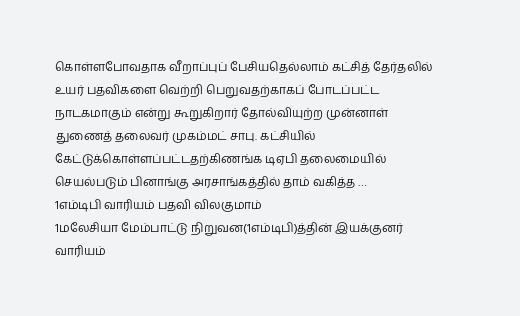கொள்ளபோவதாக வீறாப்புப் பேசியதெல்லாம் கட்சித் தேர்தலில் உயர் பதவிகளை வெற்றி பெறுவதற்காகப் போடப்பட்ட நாடகமாகும் என்று கூறுகிறார் தோல்வியுற்ற முன்னாள் துணைத் தலைவர் முகம்மட் சாபு. கட்சியில் கேட்டுக்கொள்ளப்பட்டதற்கிணங்க டிஏபி தலைமையில் செயல்படும் பினாங்கு அரசாங்கத்தில் தாம் வகித்த …
1எம்டிபி வாரியம் பதவி விலகுமாம்
1மலேசியா மேம்பாட்டு நிறுவன(1எம்டிபி)த்தின் இயக்குனர் வாரியம்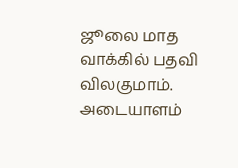ஜூலை மாத வாக்கில் பதவி விலகுமாம். அடையாளம்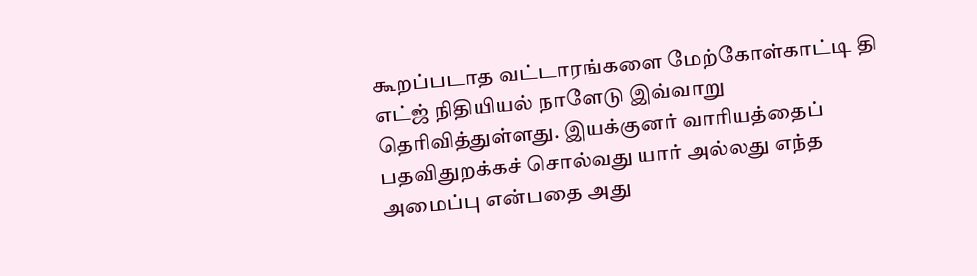கூறப்படாத வட்டாரங்களை மேற்கோள்காட்டி தி எட்ஜ் நிதியியல் நாளேடு இவ்வாறு தெரிவித்துள்ளது. இயக்குனர் வாரியத்தைப் பதவிதுறக்கச் சொல்வது யார் அல்லது எந்த அமைப்பு என்பதை அது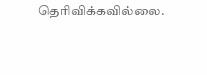தெரிவிக்கவில்லை.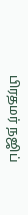பிரதமர் நஜிப்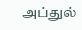அப்துல்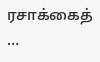ரசாக்கைத் …